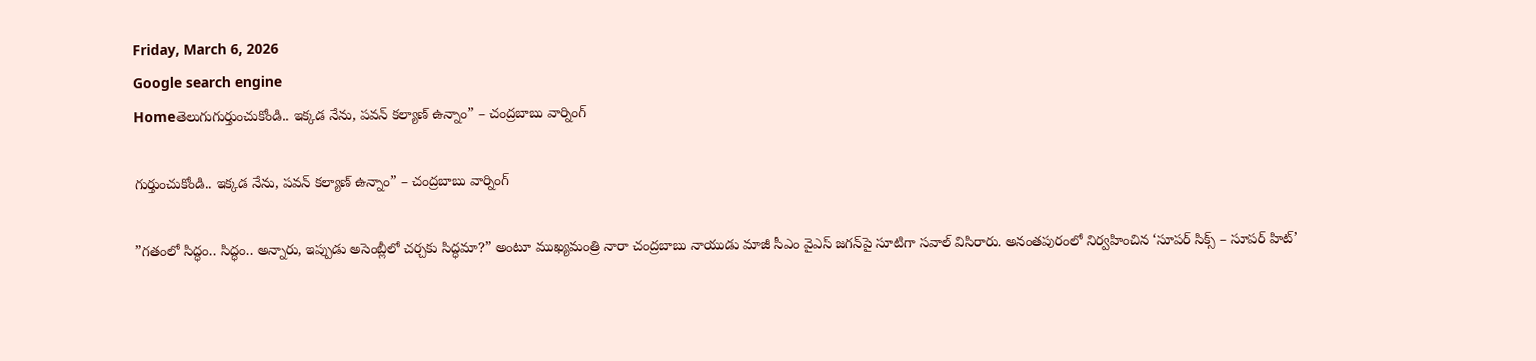Friday, March 6, 2026
Google search engine
Homeతెలుగుగుర్తుంచుకోండి.. ఇక్కడ నేను, పవన్ కల్యాణ్ ఉన్నాం” – చంద్రబాబు వార్నింగ్

గుర్తుంచుకోండి.. ఇక్కడ నేను, పవన్ కల్యాణ్ ఉన్నాం” – చంద్రబాబు వార్నింగ్

”గతంలో సిద్ధం.. సిద్ధం.. అన్నారు, ఇప్పుడు అసెంబ్లీలో చర్చకు సిద్ధమా?” అంటూ ముఖ్యమంత్రి నారా చంద్రబాబు నాయుడు మాజీ సీఎం వైఎస్ జగన్‌పై సూటిగా సవాల్ విసిరారు. అనంతపురంలో నిర్వహించిన ‘సూపర్ సిక్స్ – సూపర్ హిట్’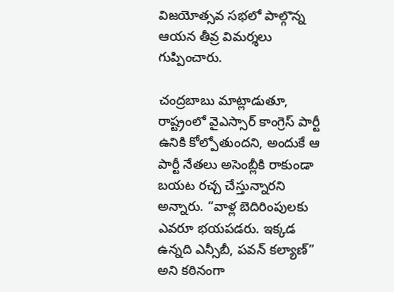విజయోత్సవ సభలో పాల్గొన్న ఆయన తీవ్ర విమర్శలు గుప్పించారు.

చంద్రబాబు మాట్లాడుతూ, రాష్ట్రంలో వైఎస్సార్ కాంగ్రెస్ పార్టీ ఉనికి కోల్పోతుందని, అందుకే ఆ పార్టీ నేతలు అసెంబ్లీకి రాకుండా బయట రచ్చ చేస్తున్నారని అన్నారు. “వాళ్ల బెదిరింపులకు ఎవరూ భయపడరు. ఇక్కడ ఉన్నది ఎన్సీబీ, పవన్ కల్యాణ్” అని కఠినంగా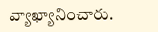వ్యాఖ్యానించారు.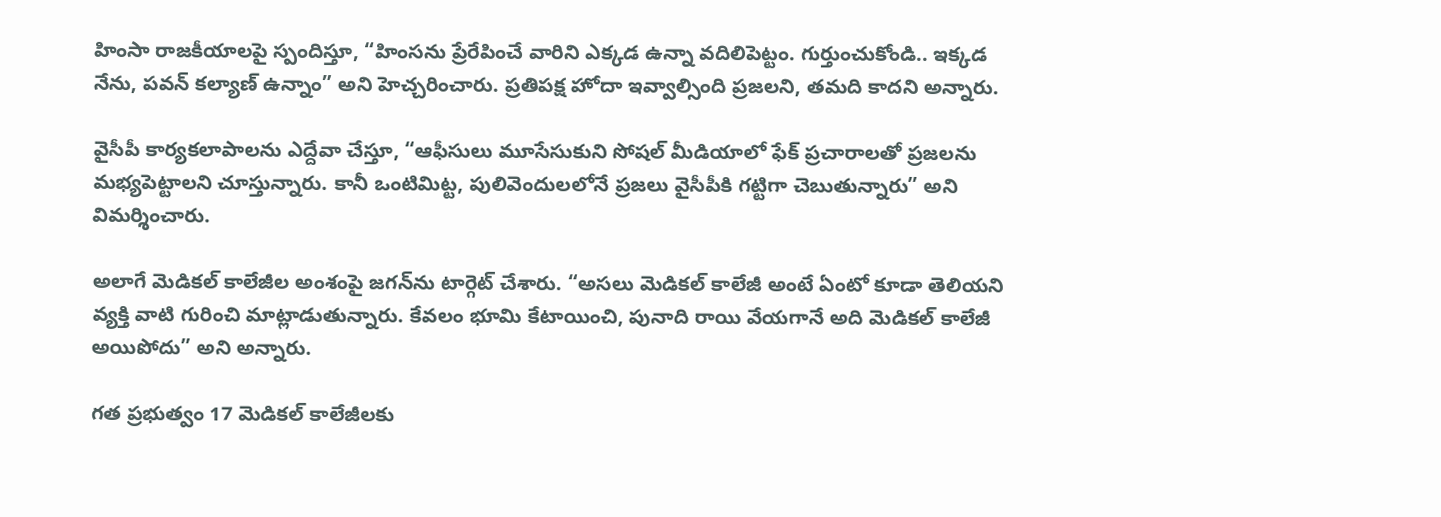హింసా రాజకీయాలపై స్పందిస్తూ, “హింసను ప్రేరేపించే వారిని ఎక్కడ ఉన్నా వదిలిపెట్టం. గుర్తుంచుకోండి.. ఇక్కడ నేను, పవన్ కల్యాణ్ ఉన్నాం” అని హెచ్చరించారు. ప్రతిపక్ష హోదా ఇవ్వాల్సింది ప్రజలని, తమది కాదని అన్నారు.

వైసీపీ కార్యకలాపాలను ఎద్దేవా చేస్తూ, “ఆఫీసులు మూసేసుకుని సోషల్ మీడియాలో ఫేక్ ప్రచారాలతో ప్రజలను మభ్యపెట్టాలని చూస్తున్నారు. కానీ ఒంటిమిట్ట, పులివెందులలోనే ప్రజలు వైసీపీకి గట్టిగా చెబుతున్నారు” అని విమర్శించారు.

అలాగే మెడికల్ కాలేజీల అంశంపై జగన్‌ను టార్గెట్ చేశారు. “అసలు మెడికల్ కాలేజీ అంటే ఏంటో కూడా తెలియని వ్యక్తి వాటి గురించి మాట్లాడుతున్నారు. కేవలం భూమి కేటాయించి, పునాది రాయి వేయగానే అది మెడికల్ కాలేజీ అయిపోదు” అని అన్నారు.

గత ప్రభుత్వం 17 మెడికల్ కాలేజీలకు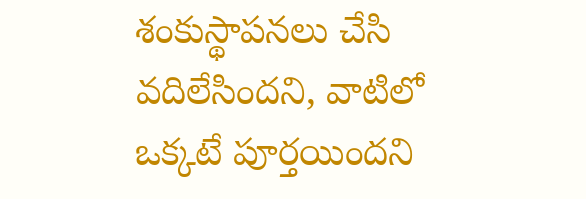శంకుస్థాపనలు చేసి వదిలేసిందని, వాటిలో ఒక్కటే పూర్తయిందని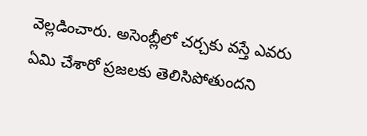వెల్లడించారు. అసెంబ్లీలో చర్చకు వస్తే ఎవరు ఏమి చేశారో ప్రజలకు తెలిసిపోతుందని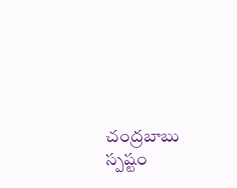చంద్రబాబు స్పష్టం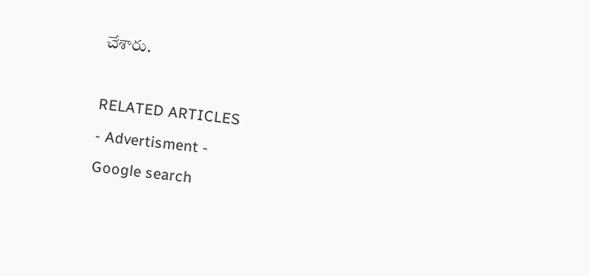చేశారు.

RELATED ARTICLES
- Advertisment -
Google search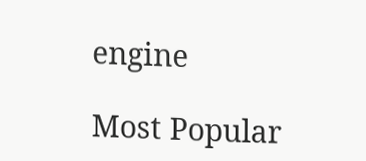engine

Most Popular